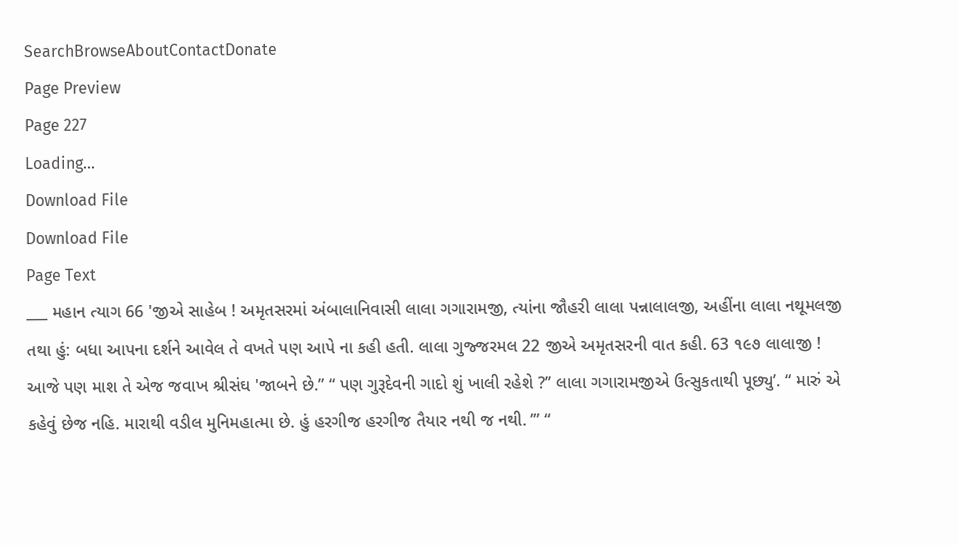SearchBrowseAboutContactDonate
Page Preview
Page 227
Loading...
Download File
Download File
Page Text
___ મહાન ત્યાગ 66 'જીએ સાહેબ ! અમૃતસરમાં અંબાલાનિવાસી લાલા ગગારામજી, ત્યાંના જૌહરી લાલા પન્નાલાલજી, અહીંના લાલા નથૂમલજી તથા હું: બધા આપના દર્શને આવેલ તે વખતે પણ આપે ના કહી હતી. લાલા ગુજ્જરમલ 22 જીએ અમૃતસરની વાત કહી. 63 ૧૯૭ લાલાજી ! આજે પણ માશ તે એજ જવાખ શ્રીસંઘ 'જાબને છે.” “ પણ ગુરૂદેવની ગાદો શું ખાલી રહેશે ?’’ લાલા ગગારામજીએ ઉત્સુકતાથી પૂછ્યુ’. “ મારું એ કહેવું છેજ નહિ. મારાથી વડીલ મુનિમહાત્મા છે. હું હરગીજ હરગીજ તૈયાર નથી જ નથી. ’” “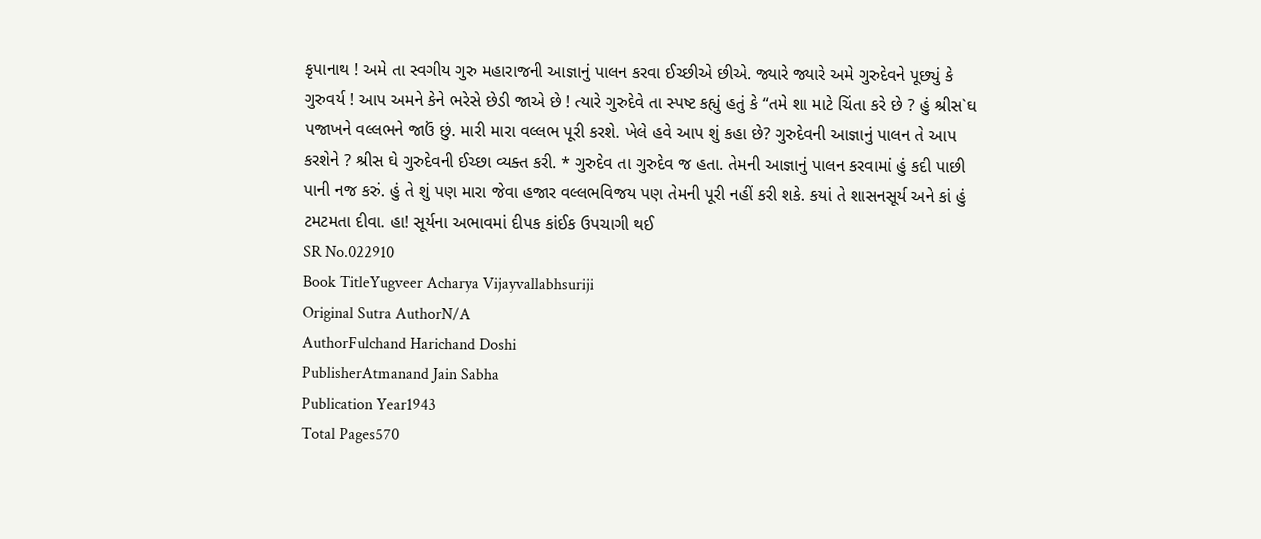કૃપાનાથ ! અમે તા સ્વગીય ગુરુ મહારાજની આજ્ઞાનું પાલન કરવા ઈચ્છીએ છીએ. જ્યારે જ્યારે અમે ગુરુદેવને પૂછ્યું કે ગુરુવર્ય ! આપ અમને કેને ભરેસે છેડી જાએ છે ! ત્યારે ગુરુદેવે તા સ્પષ્ટ કહ્યું હતું કે “તમે શા માટે ચિંતા કરે છે ? હું શ્રીસ`ઘ પજાખને વલ્લભને જાઉં છું. મારી મારા વલ્લભ પૂરી કરશે. ખેલે હવે આપ શું કહા છે? ગુરુદેવની આજ્ઞાનું પાલન તે આપ કરશેને ? શ્રીસ ઘે ગુરુદેવની ઈચ્છા વ્યક્ત કરી. * ગુરુદેવ તા ગુરુદેવ જ હતા. તેમની આજ્ઞાનું પાલન કરવામાં હું કદી પાછી પાની નજ કરું. હું તે શું પણ મારા જેવા હજાર વલ્લભવિજય પણ તેમની પૂરી નહીં કરી શકે. કયાં તે શાસનસૂર્ય અને કાં હું ટમટમતા દીવા. હા! સૂર્યના અભાવમાં દીપક કાંઈક ઉપચાગી થઈ
SR No.022910
Book TitleYugveer Acharya Vijayvallabhsuriji
Original Sutra AuthorN/A
AuthorFulchand Harichand Doshi
PublisherAtmanand Jain Sabha
Publication Year1943
Total Pages570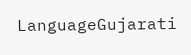LanguageGujarati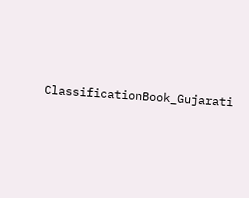ClassificationBook_Gujarati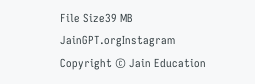File Size39 MB
JainGPT.orgInstagram
Copyright © Jain Education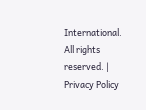International. All rights reserved. | Privacy Policy